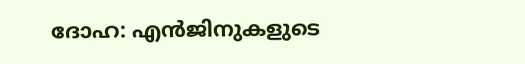ദോഹ: എൻജിനുകളുടെ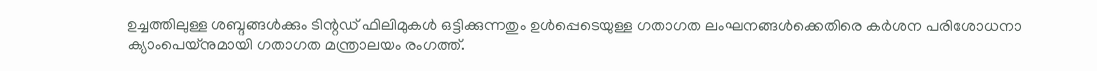ഉച്ചത്തിലുള്ള ശബ്ദങ്ങൾക്കും ടിന്റഡ് ഫിലിമുകൾ ഒട്ടിക്കുന്നതും ഉൾപ്പെടെയുള്ള ഗതാഗത ലംഘനങ്ങൾക്കെതിരെ കർശന പരിശോധനാ ക്യാംപെയ്നുമായി ഗതാഗത മന്ത്രാലയം രംഗത്ത്.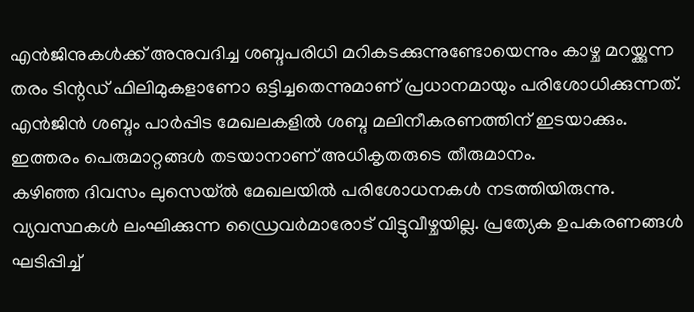എൻജിനുകൾക്ക് അനുവദിച്ച ശബ്ദപരിധി മറികടക്കുന്നുണ്ടോയെന്നും കാഴ്ച മറയ്ക്കുന്ന തരം ടിന്റഡ് ഫിലിമുകളാണോ ഒട്ടിച്ചതെന്നുമാണ് പ്രധാനമായും പരിശോധിക്കുന്നത്. എൻജിൻ ശബ്ദം പാർപ്പിട മേഖലകളിൽ ശബ്ദ മലിനീകരണത്തിന് ഇടയാക്കും. ഇത്തരം പെരുമാറ്റങ്ങൾ തടയാനാണ് അധികൃതരുടെ തീരുമാനം.
കഴിഞ്ഞ ദിവസം ലുസെയ്ൽ മേഖലയിൽ പരിശോധനകൾ നടത്തിയിരുന്നു. വ്യവസ്ഥകൾ ലംഘിക്കുന്ന ഡ്രൈവർമാരോട് വിട്ടുവീഴ്ചയില്ല. പ്രത്യേക ഉപകരണങ്ങൾ ഘടിപ്പിച്ച്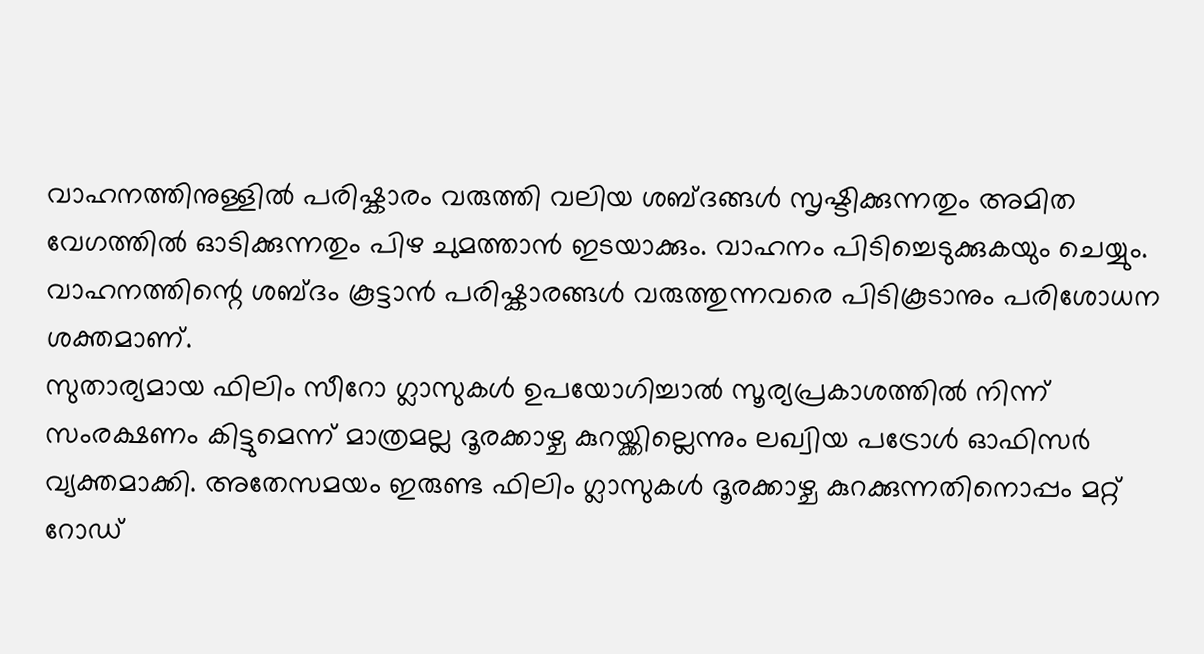വാഹനത്തിനുള്ളിൽ പരിഷ്കാരം വരുത്തി വലിയ ശബ്ദങ്ങൾ സൃഷ്ടിക്കുന്നതും അമിത വേഗത്തിൽ ഓടിക്കുന്നതും പിഴ ചുമത്താൻ ഇടയാക്കും. വാഹനം പിടിച്ചെടുക്കുകയും ചെയ്യും. വാഹനത്തിന്റെ ശബ്ദം കൂട്ടാൻ പരിഷ്കാരങ്ങൾ വരുത്തുന്നവരെ പിടികൂടാനും പരിശോധന ശക്തമാണ്.
സുതാര്യമായ ഫിലിം സീറോ ഗ്ലാസുകൾ ഉപയോഗിച്ചാൽ സൂര്യപ്രകാശത്തിൽ നിന്ന് സംരക്ഷണം കിട്ടുമെന്ന് മാത്രമല്ല ദൂരക്കാഴ്ച കുറയ്ക്കില്ലെന്നും ലഖ്വിയ പട്രോൾ ഓഫിസർ വ്യക്തമാക്കി. അതേസമയം ഇരുണ്ട ഫിലിം ഗ്ലാസുകൾ ദൂരക്കാഴ്ച കുറക്കുന്നതിനൊപ്പം മറ്റ് റോഡ്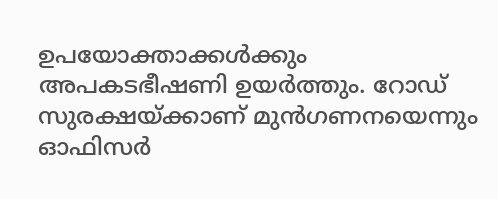ഉപയോക്താക്കൾക്കും അപകടഭീഷണി ഉയർത്തും. റോഡ് സുരക്ഷയ്ക്കാണ് മുൻഗണനയെന്നും ഓഫിസർ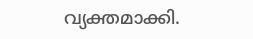വ്യക്തമാക്കി.